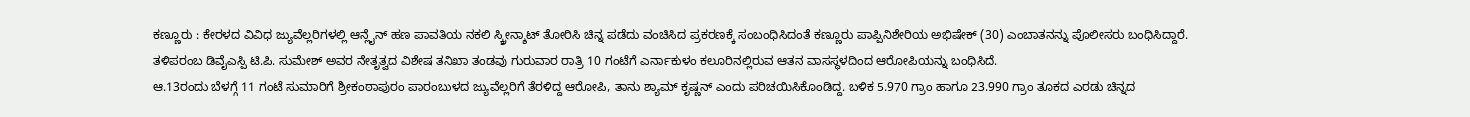ಕಣ್ಣೂರು : ಕೇರಳದ ವಿವಿಧ ಜ್ಯುವೆಲ್ಲರಿಗಳಲ್ಲಿ ಆನ್ಲೈನ್ ಹಣ ಪಾವತಿಯ ನಕಲಿ ಸ್ಕ್ರೀನ್ಶಾಟ್ ತೋರಿಸಿ ಚಿನ್ನ ಪಡೆದು ವಂಚಿಸಿದ ಪ್ರಕರಣಕ್ಕೆ ಸಂಬಂಧಿಸಿದಂತೆ ಕಣ್ಣೂರು ಪಾಪ್ಪಿನಿಶೇರಿಯ ಅಭಿಷೇಕ್ (30) ಎಂಬಾತನನ್ನು ಪೊಲೀಸರು ಬಂಧಿಸಿದ್ದಾರೆ.
ತಳಿಪರಂಬ ಡಿವೈಎಸ್ಪಿ ಟಿ.ಪಿ. ಸುಮೇಶ್ ಅವರ ನೇತೃತ್ವದ ವಿಶೇಷ ತನಿಖಾ ತಂಡವು ಗುರುವಾರ ರಾತ್ರಿ 10 ಗಂಟೆಗೆ ಎರ್ನಾಕುಳಂ ಕಲೂರಿನಲ್ಲಿರುವ ಆತನ ವಾಸಸ್ಥಳದಿಂದ ಆರೋಪಿಯನ್ನು ಬಂಧಿಸಿದೆ.
ಆ.13ರಂದು ಬೆಳಗ್ಗೆ 11 ಗಂಟೆ ಸುಮಾರಿಗೆ ಶ್ರೀಕಂಠಾಪುರಂ ಪಾರಂಬುಳದ ಜ್ಯುವೆಲ್ಲರಿಗೆ ತೆರಳಿದ್ದ ಆರೋಪಿ, ತಾನು ಶ್ಯಾಮ್ ಕೃಷ್ಣನ್ ಎಂದು ಪರಿಚಯಿಸಿಕೊಂಡಿದ್ದ. ಬಳಿಕ 5.970 ಗ್ರಾಂ ಹಾಗೂ 23.990 ಗ್ರಾಂ ತೂಕದ ಎರಡು ಚಿನ್ನದ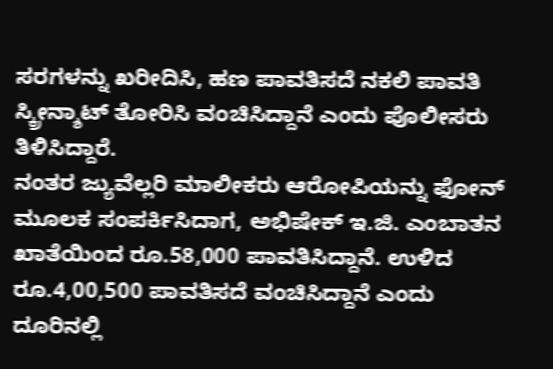ಸರಗಳನ್ನು ಖರೀದಿಸಿ, ಹಣ ಪಾವತಿಸದೆ ನಕಲಿ ಪಾವತಿ ಸ್ಕ್ರೀನ್ಶಾಟ್ ತೋರಿಸಿ ವಂಚಿಸಿದ್ದಾನೆ ಎಂದು ಪೊಲೀಸರು ತಿಳಿಸಿದ್ದಾರೆ.
ನಂತರ ಜ್ಯುವೆಲ್ಲರಿ ಮಾಲೀಕರು ಆರೋಪಿಯನ್ನು ಫೋನ್ ಮೂಲಕ ಸಂಪರ್ಕಿಸಿದಾಗ, ಅಭಿಷೇಕ್ ಇ.ಜಿ. ಎಂಬಾತನ ಖಾತೆಯಿಂದ ರೂ.58,000 ಪಾವತಿಸಿದ್ದಾನೆ. ಉಳಿದ ರೂ.4,00,500 ಪಾವತಿಸದೆ ವಂಚಿಸಿದ್ದಾನೆ ಎಂದು ದೂರಿನಲ್ಲಿ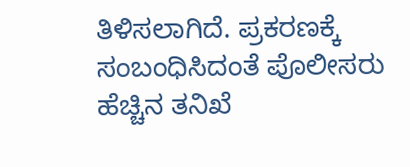ತಿಳಿಸಲಾಗಿದೆ. ಪ್ರಕರಣಕ್ಕೆ ಸಂಬಂಧಿಸಿದಂತೆ ಪೊಲೀಸರು ಹೆಚ್ಚಿನ ತನಿಖೆ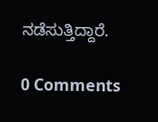ನಡೆಸುತ್ತಿದ್ದಾರೆ.

0 Comments